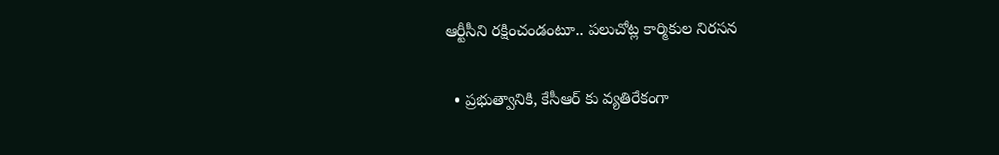ఆర్టీసీని రక్షించండంటూ.. పలుచోట్ల కార్మికుల నిరసన

  • ప్రభుత్వానికి, కేసీఆర్ కు వ్యతిరేకంగా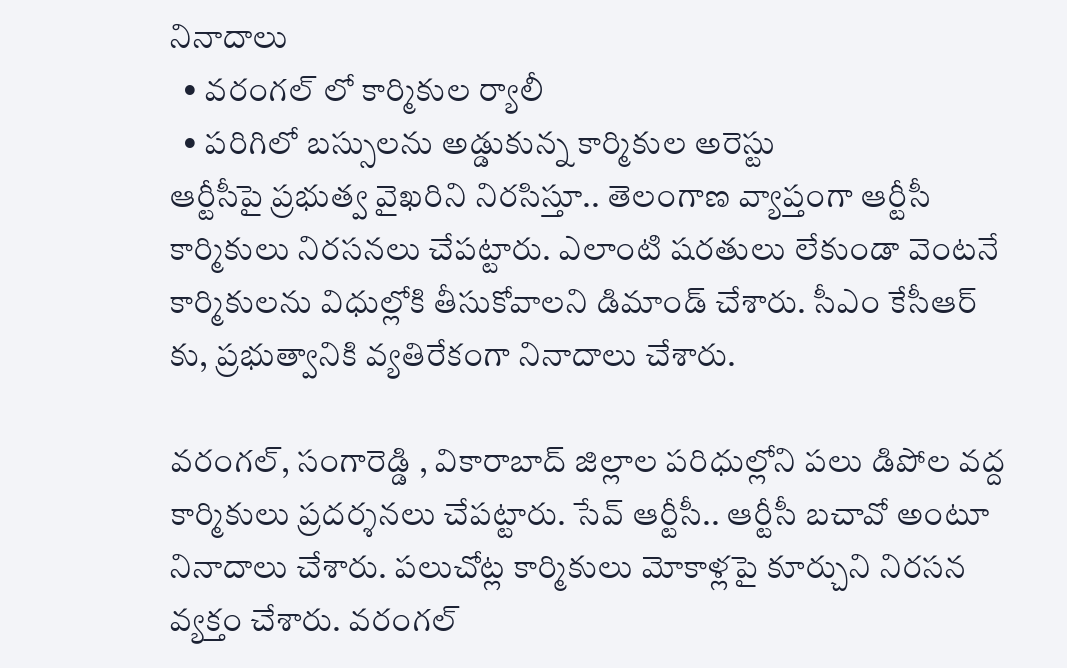నినాదాలు
  • వరంగల్ లో కార్మికుల ర్యాలీ
  • పరిగిలో బస్సులను అడ్డుకున్న కార్మికుల అరెస్టు
ఆర్టీసీపై ప్రభుత్వ వైఖరిని నిరసిస్తూ.. తెలంగాణ వ్యాప్తంగా ఆర్టీసీ కార్మికులు నిరసనలు చేపట్టారు. ఎలాంటి షరతులు లేకుండా వెంటనే కార్మికులను విధుల్లోకి తీసుకోవాలని డిమాండ్ చేశారు. సీఎం కేసీఆర్ కు, ప్రభుత్వానికి వ్యతిరేకంగా నినాదాలు చేశారు.

వరంగల్, సంగారెడ్డి , వికారాబాద్ జిల్లాల పరిధుల్లోని పలు డిపోల వద్ద కార్మికులు ప్రదర్శనలు చేపట్టారు. సేవ్ ఆర్టీసీ.. ఆర్టీసీ బచావో అంటూ నినాదాలు చేశారు. పలుచోట్ల కార్మికులు మోకాళ్లపై కూర్చుని నిరసన వ్యక్తం చేశారు. వరంగల్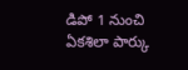డిపో 1 నుంచి ఏకశిలా పార్కు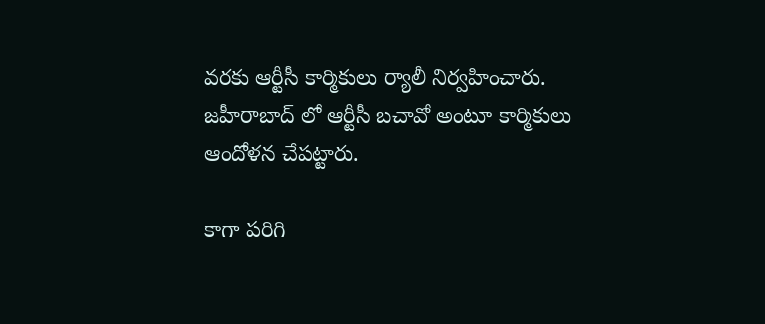వరకు ఆర్టీసీ కార్మికులు ర్యాలీ నిర్వహించారు. జహీరాబాద్ లో ఆర్టీసీ బచావో అంటూ కార్మికులు ఆందోళన చేపట్టారు.

కాగా పరిగి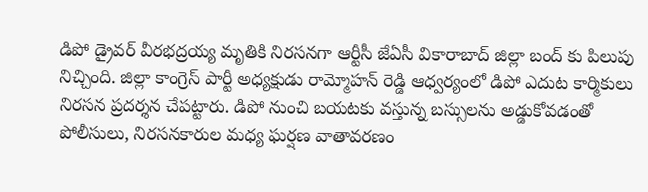డిపో డ్రైవర్ వీరభద్రయ్య మృతికి నిరసనగా ఆర్టీసీ జేఏసీ వికారాబాద్ జిల్లా బంద్ కు పిలుపు నిచ్చింది. జిల్లా కాంగ్రెస్ పార్టీ అధ్యక్షుడు రామ్మోహన్ రెడ్డి ఆధ్వర్యంలో డిపో ఎదుట కార్మికులు నిరసన ప్రదర్శన చేపట్టారు. డిపో నుంచి బయటకు వస్తున్న బస్సులను అడ్డుకోవడంతో పోలీసులు, నిరసనకారుల మధ్య ఘర్షణ వాతావరణం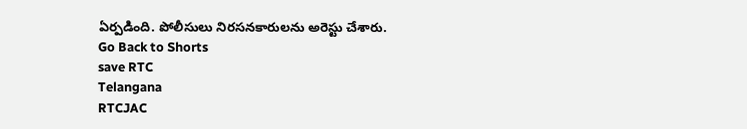ఏర్పడింది. పోలీసులు నిరసనకారులను అరెస్టు చేశారు.
Go Back to Shorts
save RTC
Telangana
RTCJAC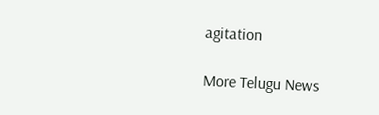agitation

More Telugu News